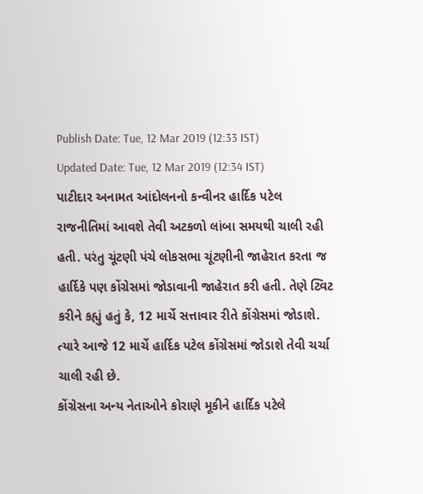Publish Date: Tue, 12 Mar 2019 (12:33 IST)
Updated Date: Tue, 12 Mar 2019 (12:34 IST)
પાટીદાર અનામત આંદોલનનો કન્વીનર હાર્દિક પટેલ રાજનીતિમાં આવશે તેવી અટકળો લાંબા સમયથી ચાલી રહી હતી. પરંતુ ચૂંટણી પંચે લોકસભા ચૂંટણીની જાહેરાત કરતા જ હાર્દિકે પણ કોંગ્રેસમાં જોડાવાની જાહેરાત કરી હતી. તેણે ટ્વિટ કરીને કહ્યું હતું કે, 12 માર્ચે સત્તાવાર રીતે કોંગ્રેસમાં જોડાશે. ત્યારે આજે 12 માર્ચે હાર્દિક પટેલ કોંગ્રેસમાં જોડાશે તેવી ચર્ચા ચાલી રહી છે.
કોંગ્રેસના અન્ય નેતાઓને કોરાણે મૂકીને હાર્દિક પટેલે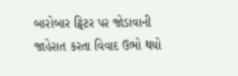બારોબાર ટ્વિટર પર જોડાવાની જાહેરાત કરતા વિવાદ ઉભો થયો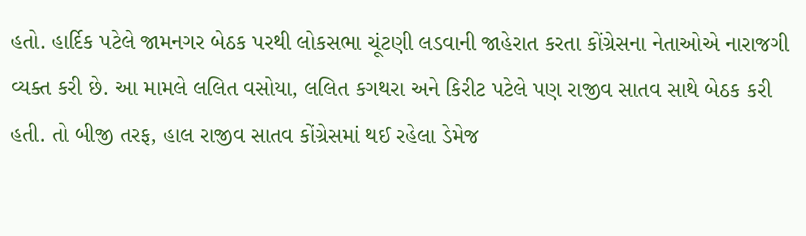હતો. હાર્દિક પટેલે જામનગર બેઠક પરથી લોકસભા ચૂંટણી લડવાની જાહેરાત કરતા કોંગ્રેસના નેતાઓએ નારાજગી વ્યક્ત કરી છે. આ મામલે લલિત વસોયા, લલિત કગથરા અને કિરીટ પટેલે પણ રાજીવ સાતવ સાથે બેઠક કરી હતી. તો બીજી તરફ, હાલ રાજીવ સાતવ કોંગ્રેસમાં થઈ રહેલા ડેમેજ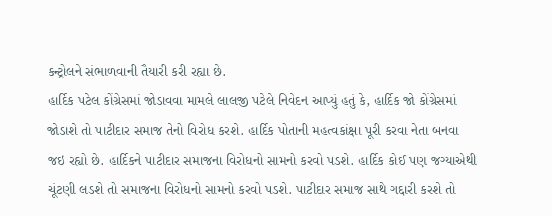કન્ટ્રોલને સંભાળવાની તૈયારી કરી રહ્યા છે.
હાર્દિક પટેલ કોંગ્રેસમાં જોડાવવા મામલે લાલજી પટેલે નિવેદન આપ્યું હતું કે, હાર્દિક જો કોંગ્રેસમાં જોડાશે તો પાટીદાર સમાજ તેનો વિરોધ કરશે. હાર્દિક પોતાની મહત્વકાંક્ષા પૂરી કરવા નેતા બનવા જઇ રહ્યો છે. હાર્દિકને પાટીદાર સમાજના વિરોધનો સામનો કરવો પડશે. હાર્દિક કોઈ પણ જગ્યાએથી ચૂંટણી લડશે તો સમાજના વિરોધનો સામનો કરવો પડશે. પાટીદાર સમાજ સાથે ગદ્દારી કરશે તો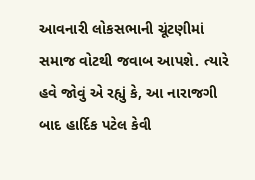આવનારી લોકસભાની ચૂંટણીમાં સમાજ વોટથી જવાબ આપશે. ત્યારે હવે જોવું એ રહ્યું કે, આ નારાજગી બાદ હાર્દિક પટેલ કેવી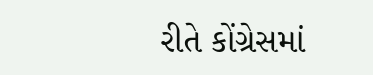રીતે કોંગ્રેસમાં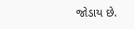જોડાય છે.